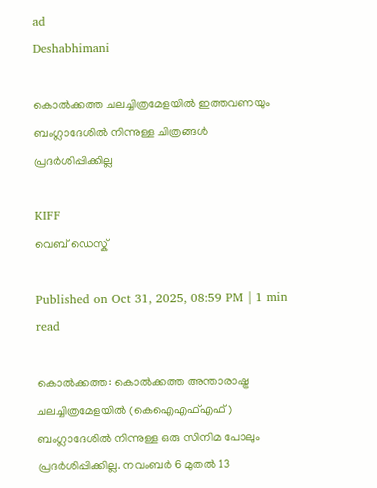ad
Deshabhimani

കൊൽക്കത്ത ചലച്ചിത്രമേളയിൽ ഇത്തവണയും ബംഗ്ലാദേശിൽ നിന്നുള്ള ചിത്രങ്ങൾ പ്രദർശിപ്പിക്കില്ല

KIFF
വെബ് ഡെസ്ക്

Published on Oct 31, 2025, 08:59 PM | 1 min read

കൊൽക്കത്ത: കൊൽക്കത്ത അന്താരാഷ്ട്ര ചലച്ചിത്രമേളയിൽ (കെഐഎഫ്എഫ്) ബംഗ്ലാദേശിൽ നിന്നുള്ള ഒരു സിനിമ പോലും പ്രദർശിപ്പിക്കില്ല. നവംബർ 6 മുതൽ 13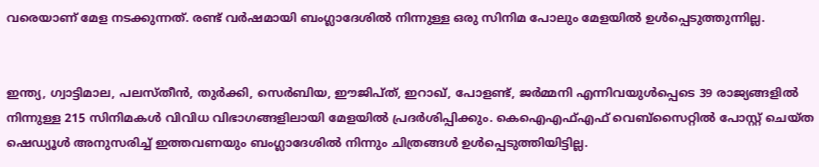വരെയാണ് മേള നടക്കുന്നത്. രണ്ട് വർഷമായി ബംഗ്ലാദേശിൽ നിന്നുള്ള ഒരു സിനിമ പോലും മേളയിൽ ഉൾപ്പെടുത്തുന്നില്ല.


ഇന്ത്യ, ഗ്വാട്ടിമാല, പലസ്തീൻ, തുർക്കി, സെർബിയ, ഈജിപ്ത്, ഇറാഖ്, പോളണ്ട്, ജർമ്മനി എന്നിവയുൾപ്പെടെ 39 രാജ്യങ്ങളിൽ നിന്നുള്ള 215 സിനിമകൾ വിവിധ വിഭാഗങ്ങളിലായി മേളയിൽ പ്രദർശിപ്പിക്കും. കെഐഎഫ്എഫ് വെബ്‌സൈറ്റിൽ പോസ്റ്റ് ചെയ്ത ഷെഡ്യൂൾ അനുസരിച്ച് ഇത്തവണയും ബംഗ്ലാദേശിൽ നിന്നും ചിത്രങ്ങൾ ഉൾപ്പെടുത്തിയിട്ടില്ല.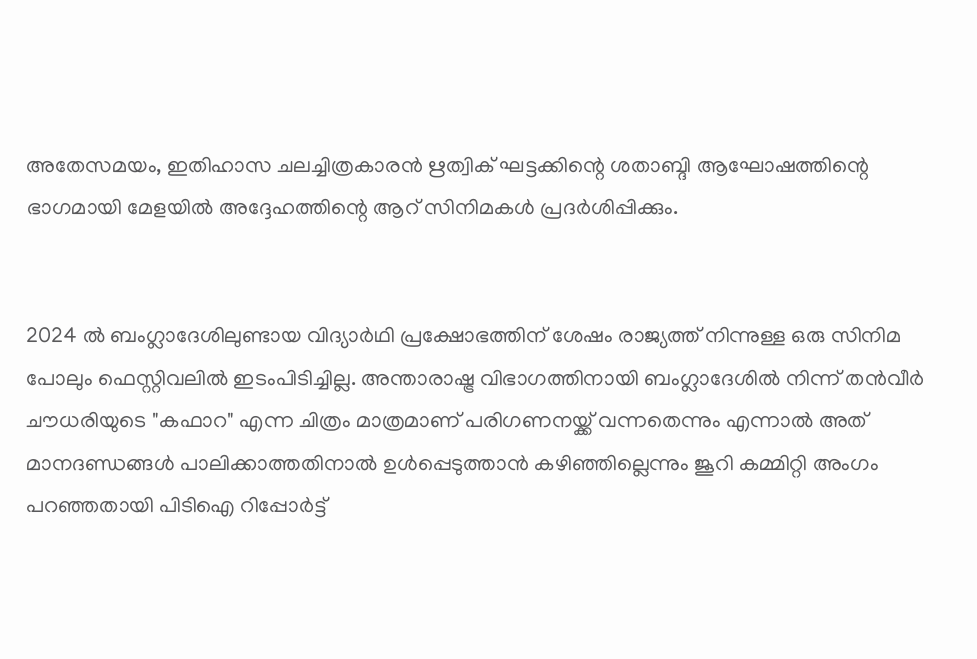അതേസമയം, ഇതിഹാസ ചലച്ചിത്രകാരൻ ഋത്വിക് ഘട്ടക്കിന്റെ ശതാബ്ദി ആഘോഷത്തിന്റെ ഭാഗമായി മേളയിൽ അദ്ദേഹത്തിന്റെ ആറ് സിനിമകൾ പ്രദർശിപ്പിക്കും.


2024 ൽ ബംഗ്ലാദേശിലുണ്ടായ വിദ്യാർഥി പ്രക്ഷോഭത്തിന് ശേഷം രാജ്യത്ത് നിന്നുള്ള ഒരു സിനിമ പോലും ഫെസ്റ്റിവലിൽ ഇടംപിടിച്ചില്ല. അന്താരാഷ്ട്ര വിഭാഗത്തിനായി ബംഗ്ലാദേശിൽ നിന്ന് തൻവീർ ചൗധരിയുടെ "കഫാറ" എന്ന ചിത്രം മാത്രമാണ് പരിഗണനയ്ക്ക് വന്നതെന്നും എന്നാൽ അത് മാനദണ്ഡങ്ങൾ പാലിക്കാത്തതിനാൽ ഉള്‍പ്പെടുത്താന്‍ കഴിഞ്ഞില്ലെന്നും ജൂറി കമ്മിറ്റി അംഗം പറഞ്ഞതായി പിടിഐ റിപ്പോർട്ട്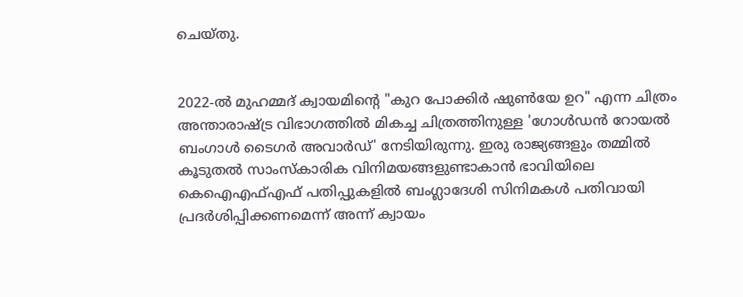ചെയ്തു.


2022-ൽ മുഹമ്മദ് ക്വായമിന്റെ "കുറ പോക്കിർ ഷുൺയേ ഉറ" എന്ന ചിത്രം അന്താരാഷ്ട്ര വിഭാഗത്തിൽ മികച്ച ചിത്രത്തിനുള്ള 'ഗോൾഡൻ റോയൽ ബംഗാൾ ടൈഗർ അവാർഡ്' നേടിയിരുന്നു. ഇരു രാജ്യങ്ങളും തമ്മിൽ കൂടുതൽ സാംസ്കാരിക വിനിമയങ്ങളുണ്ടാകാൻ ഭാവിയിലെ കെഐഎഫ്എഫ് പതിപ്പുകളിൽ ബംഗ്ലാദേശി സിനിമകൾ പതിവായി പ്രദർശിപ്പിക്കണമെന്ന് അന്ന് ക്വായം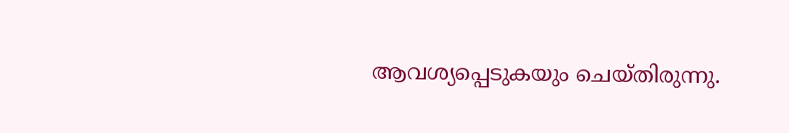ആവശ്യപ്പെടുകയും ചെയ്തിരുന്നു.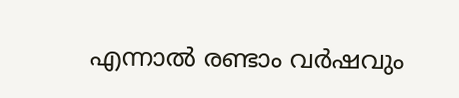എന്നാൽ രണ്ടാം വർഷവും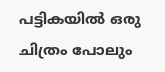പട്ടികയിൽ ഒരു ചിത്രം പോലും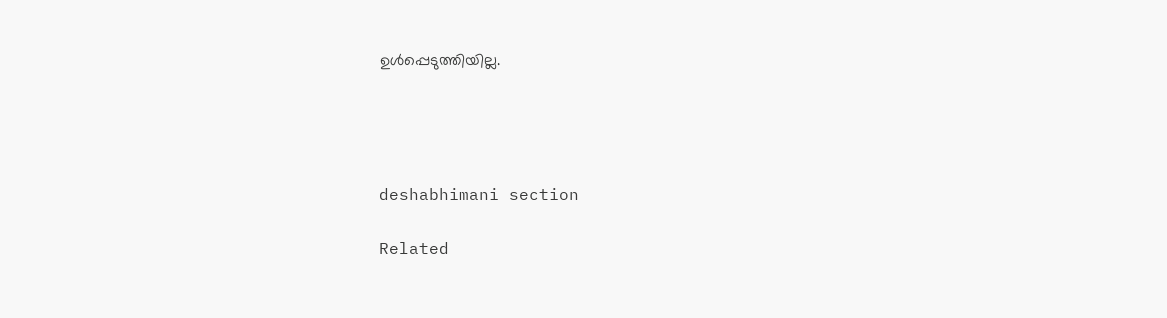ഉൾപ്പെടുത്തിയില്ല.




deshabhimani section

Related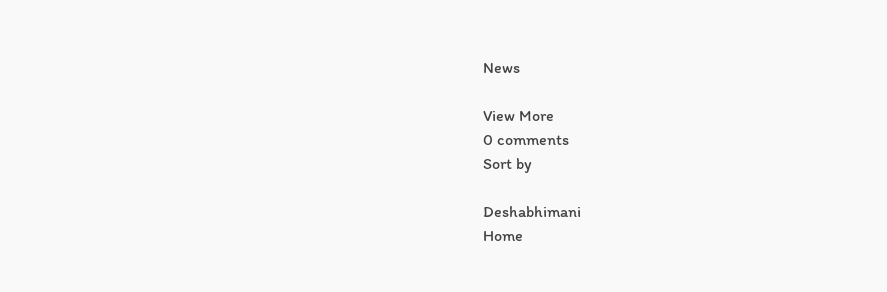News

View More
0 comments
Sort by

Deshabhimani
Home